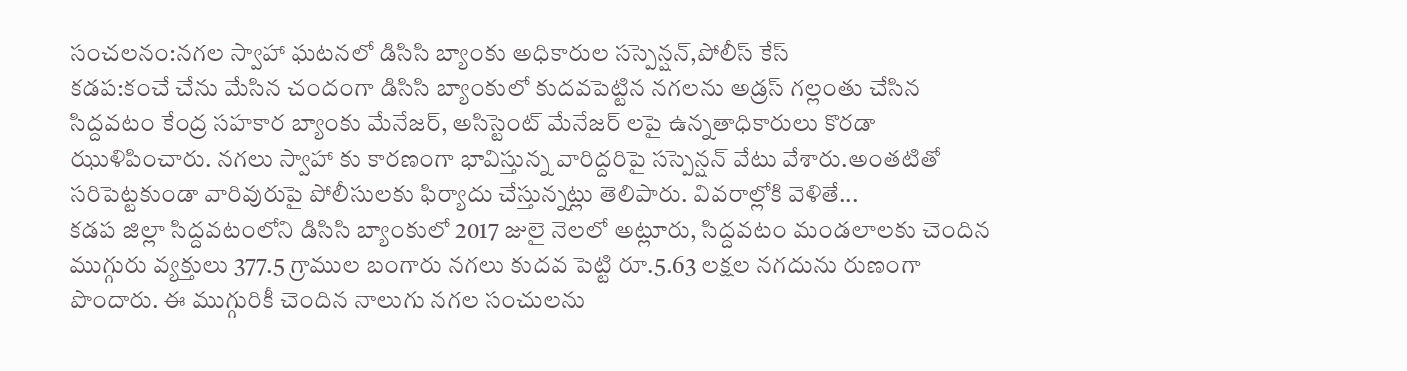సంచలనం:నగల స్వాహా ఘటనలో డిసిసి బ్యాంకు అధికారుల సస్పెన్షన్,పోలీస్ కేస్
కడప:కంచే చేను మేసిన చందంగా డిసిసి బ్యాంకులో కుదవపెట్టిన నగలను అడ్రస్ గల్లంతు చేసిన సిద్దవటం కేంద్ర సహకార బ్యాంకు మేనేజర్, అసిస్టెంట్ మేనేజర్ లపై ఉన్నతాధికారులు కొరడా ఝుళిపించారు. నగలు స్వాహా కు కారణంగా భావిస్తున్న వారిద్దరిపై సస్పెన్షన్ వేటు వేశారు.అంతటితో సరిపెట్టకుండా వారివురుపై పోలీసులకు ఫిర్యాదు చేస్తున్నట్లు తెలిపారు. వివరాల్లోకి వెళితే...
కడప జిల్లా సిద్దవటంలోని డిసిసి బ్యాంకులో 2017 జులై నెలలో అట్లూరు, సిద్దవటం మండలాలకు చెందిన ముగ్గురు వ్యక్తులు 377.5 గ్రాముల బంగారు నగలు కుదవ పెట్టి రూ.5.63 లక్షల నగదును రుణంగా పొందారు. ఈ ముగ్గురికీ చెందిన నాలుగు నగల సంచులను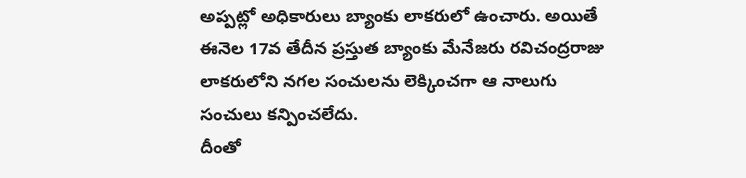అప్పట్లో అధికారులు బ్యాంకు లాకరులో ఉంచారు. అయితే ఈనెల 17వ తేదీన ప్రస్తుత బ్యాంకు మేనేజరు రవిచంద్రరాజు లాకరులోని నగల సంచులను లెక్కించగా ఆ నాలుగు సంచులు కన్పించలేదు.
దీంతో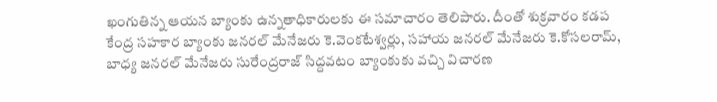ఖంగుతిన్న ఆయన బ్యాంకు ఉన్నతాధికారులకు ఈ సమాచారం తెలిపారు. దీంతో శుక్రవారం కడప కేంద్ర సహకార బ్యాంకు జనరల్ మేనేజరు కె.వెంకటేశ్వర్లు, సహాయ జనరల్ మేనేజరు కె.కోసలరామ్, బాధ్య జనరల్ మేనేజరు సురేంద్రరాజ్ సిద్దవటం బ్యాంకుకు వచ్చి విచారణ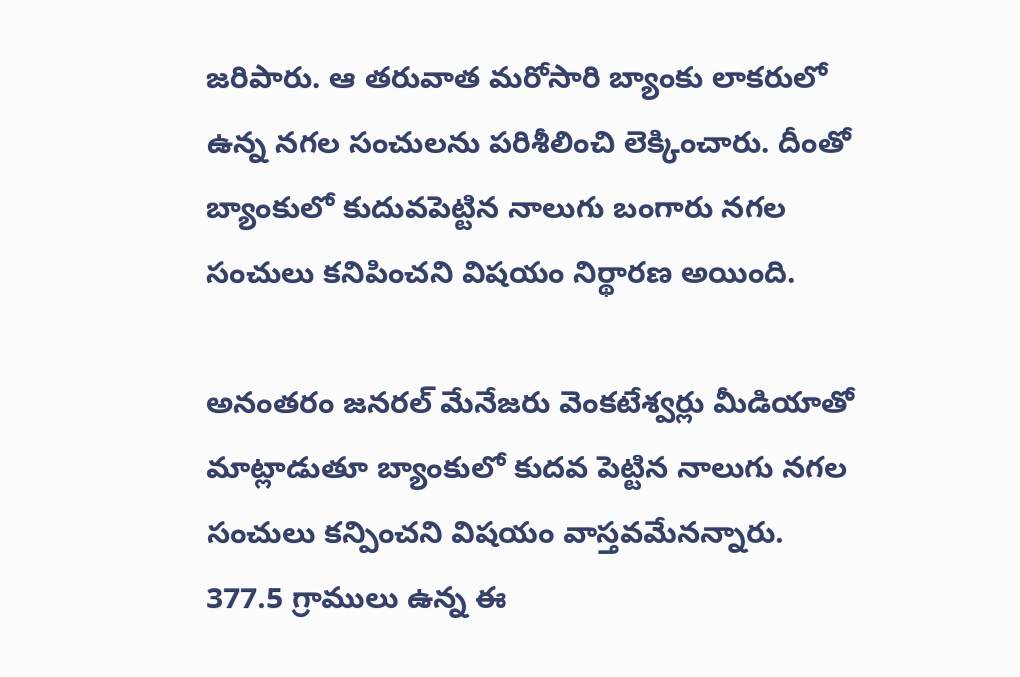జరిపారు. ఆ తరువాత మరోసారి బ్యాంకు లాకరులో ఉన్న నగల సంచులను పరిశీలించి లెక్కించారు. దీంతో బ్యాంకులో కుదువపెట్టిన నాలుగు బంగారు నగల సంచులు కనిపించని విషయం నిర్థారణ అయింది.

అనంతరం జనరల్ మేనేజరు వెంకటేశ్వర్లు మీడియాతో మాట్లాడుతూ బ్యాంకులో కుదవ పెట్టిన నాలుగు నగల సంచులు కన్పించని విషయం వాస్తవమేనన్నారు. 377.5 గ్రాములు ఉన్న ఈ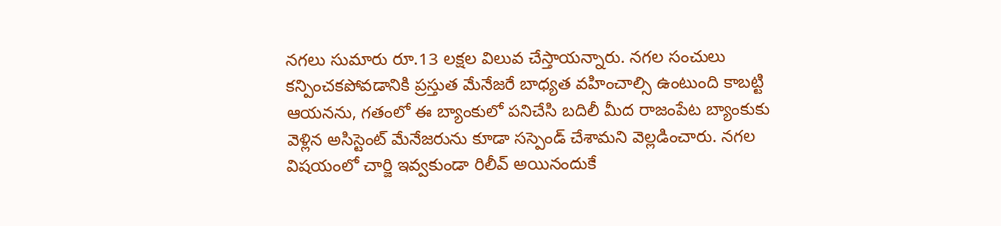నగలు సుమారు రూ.13 లక్షల విలువ చేస్తాయన్నారు. నగల సంచులు కన్పించకపోవడానికి ప్రస్తుత మేనేజరే బాధ్యత వహించాల్సి ఉంటుంది కాబట్టి ఆయనను, గతంలో ఈ బ్యాంకులో పనిచేసి బదిలీ మీద రాజంపేట బ్యాంకుకు వెళ్లిన అసిస్టెంట్ మేనేజరును కూడా సస్పెండ్ చేశామని వెల్లడించారు. నగల విషయంలో చార్జి ఇవ్వకుండా రిలీవ్ అయినందుకే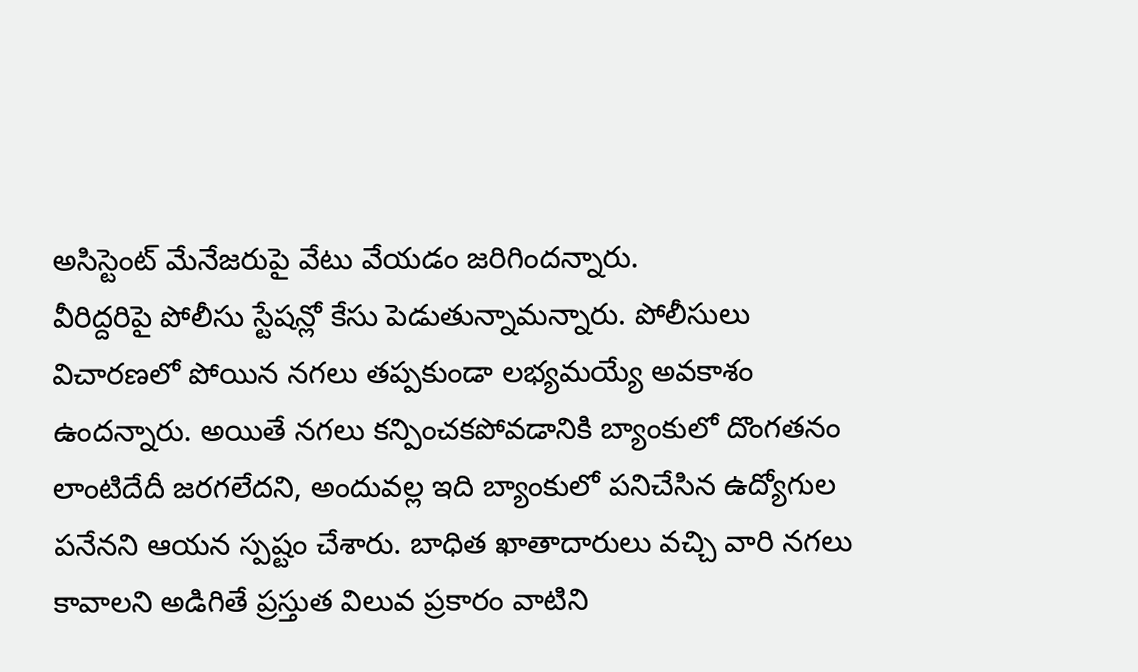అసిస్టెంట్ మేనేజరుపై వేటు వేయడం జరిగిందన్నారు.
వీరిద్దరిపై పోలీసు స్టేషన్లో కేసు పెడుతున్నామన్నారు. పోలీసులు విచారణలో పోయిన నగలు తప్పకుండా లభ్యమయ్యే అవకాశం ఉందన్నారు. అయితే నగలు కన్పించకపోవడానికి బ్యాంకులో దొంగతనం లాంటిదేదీ జరగలేదని, అందువల్ల ఇది బ్యాంకులో పనిచేసిన ఉద్యోగుల పనేనని ఆయన స్పష్టం చేశారు. బాధిత ఖాతాదారులు వచ్చి వారి నగలు కావాలని అడిగితే ప్రస్తుత విలువ ప్రకారం వాటిని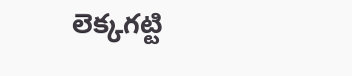లెక్కగట్టి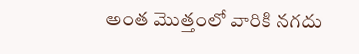అంత మొత్తంలో వారికి నగదు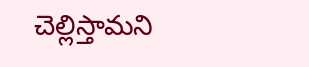చెల్లిస్తామని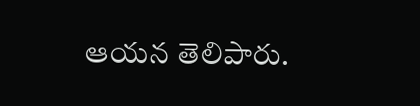ఆయన తెలిపారు.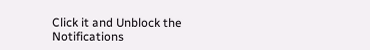Click it and Unblock the Notifications